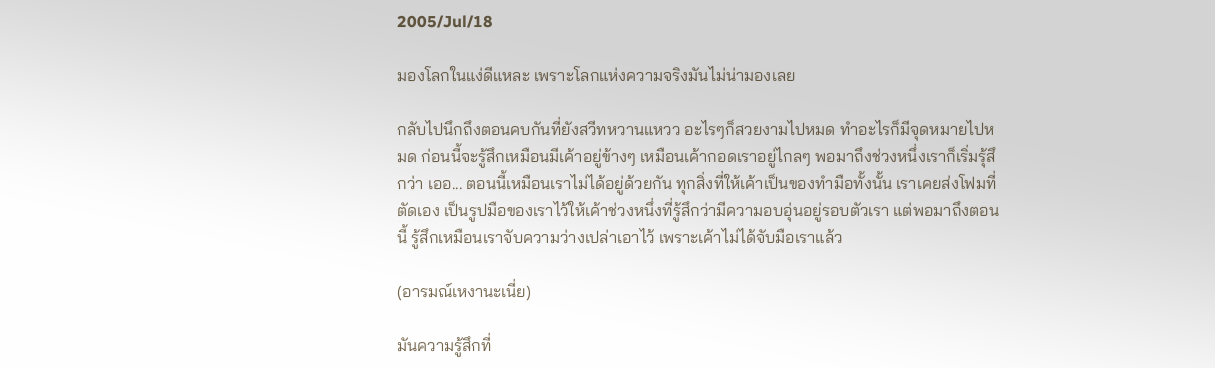2005/Jul/18

มองโลกในแง่ดีแหละ เพราะโลกแห่งความจริงมันไม่น่ามองเลย

กลับไปนึกถึงตอนคบกันที่ยังสวีทหวานแหวว อะไรๆก็สวยงามไปหมด ทำอะไรก็มีจุดหมายไปหมด ก่อนนี้จะรู้สึกเหมือนมีเค้าอยู่ข้างๆ เหมือนเค้ากอดเราอยู่ไกลๆ พอมาถึงช่วงหนึ่งเราก็เริ่มรุ้สึกว่า เออ... ตอนนี้เหมือนเราไม่ได้อยู่ด้วยกัน ทุกสิ่งที่ให้เค้าเป็นของทำมือทั้งนั้น เราเคยส่งโฟมที่ตัดเอง เป็นรูปมือของเราไว้ให้เค้าช่วงหนึ่งที่รู้สึกว่ามีความอบอุ่นอยู่รอบตัวเรา แต่พอมาถึงตอนนี้ รู้สึกเหมือนเราจับความว่างเปล่าเอาไว้ เพราะเค้าไม่ได้จับมือเราแล้ว

(อารมณ์เหงานะเนี่ย)

มันความรู้สึกที่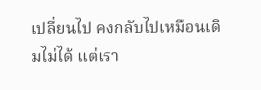เปลี่ยนไป คงกลับไปเหมือนเดิมไม่ได้ แต่เรา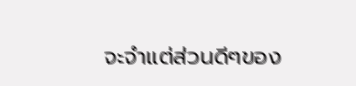จะจำแต่ส่วนดีๆของ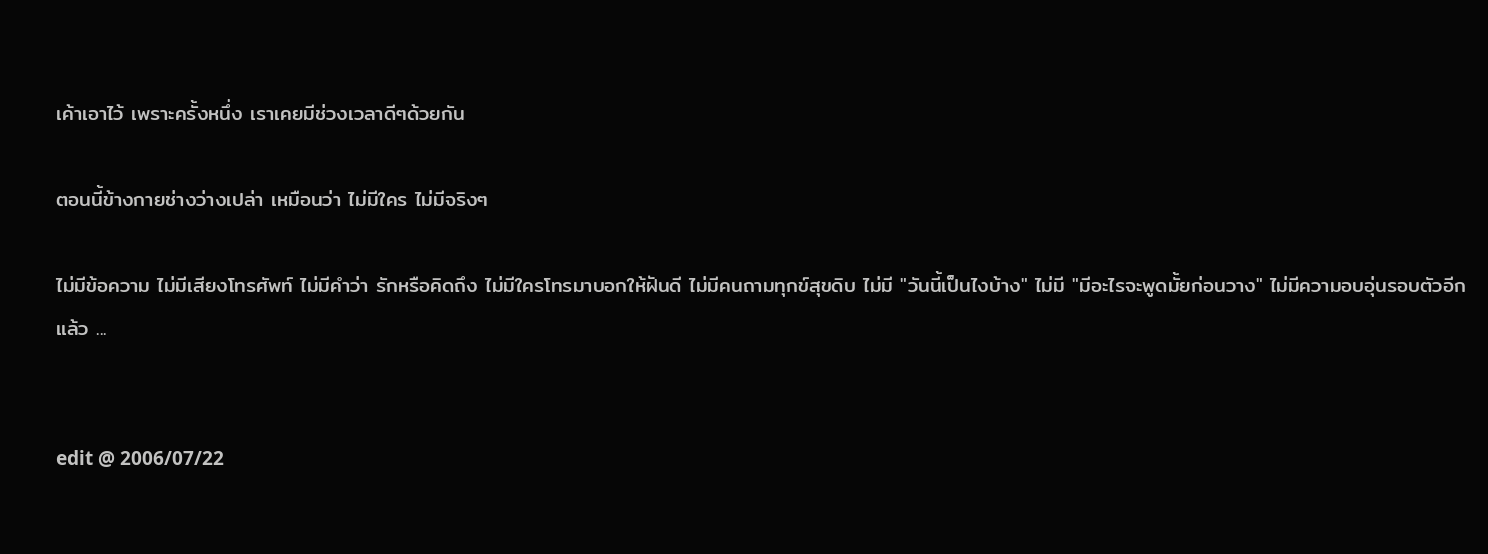เค้าเอาไว้ เพราะครั้งหนึ่ง เราเคยมีช่วงเวลาดีๆด้วยกัน

ตอนนี้ข้างกายช่างว่างเปล่า เหมือนว่า ไม่มีใคร ไม่มีจริงๆ

ไม่มีข้อความ ไม่มีเสียงโทรศัพท์ ไม่มีคำว่า รักหรือคิดถึง ไม่มีใครโทรมาบอกให้ฝันดี ไม่มีคนถามทุกข์สุขดิบ ไม่มี "วันนี้เป็นไงบ้าง" ไม่มี "มีอะไรจะพูดมั้ยก่อนวาง" ไม่มีความอบอุ่นรอบตัวอีกแล้ว ...


edit @ 2006/07/22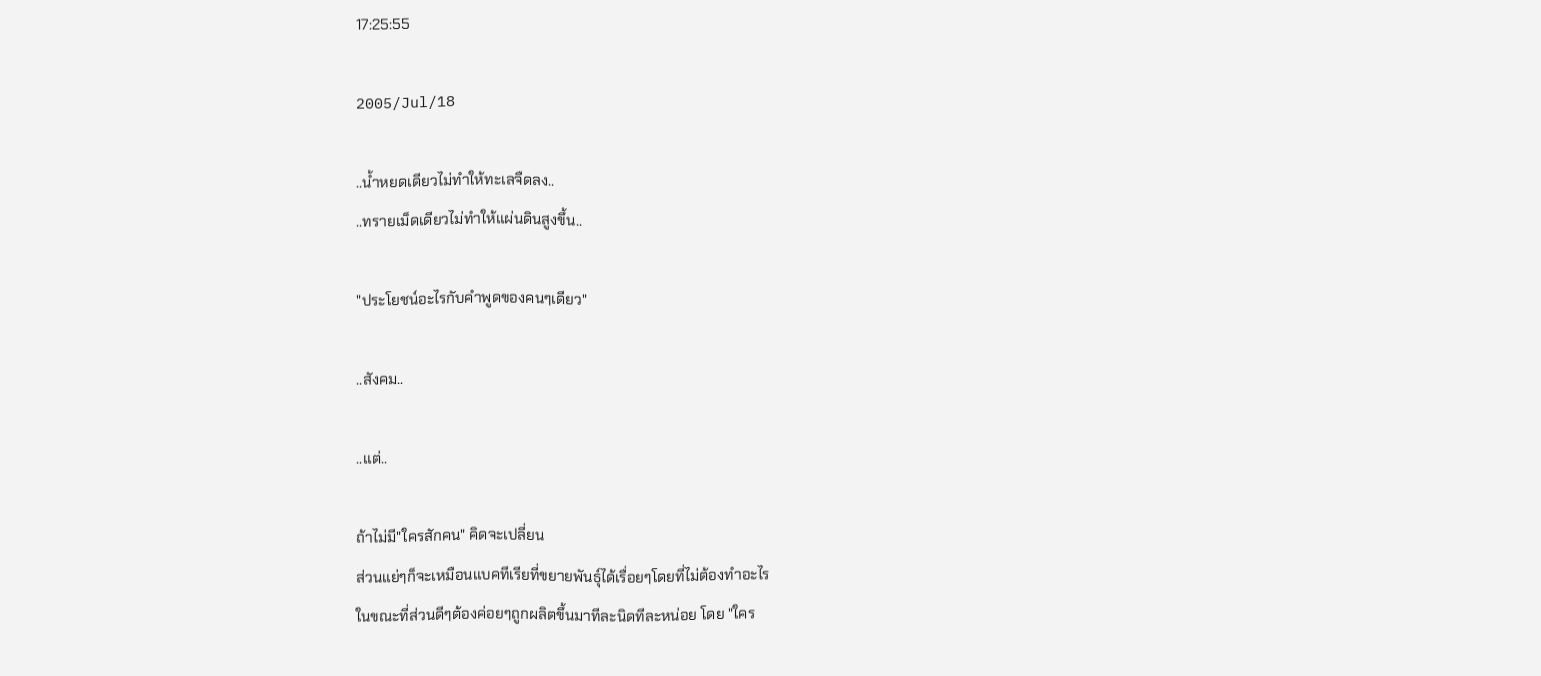17:25:55

2005/Jul/18

..น้ำหยดเดียวไม่ทำให้ทะเลจืดลง..
..ทรายเม็ดเดียวไม่ทำให้แผ่นดินสูงขึ้น..

"ประโยชน์อะไรกับคำพูดของคนๆเดียว"

..สังคม..

..แต่..

ถ้าไม่มี"ใครสักคน" คิดจะเปลี่ยน
ส่วนแย่ๆก็จะเหมือนแบคทีเรียที่ขยายพันธุ์ได้เรื่อยๆโดยที่ไม่ต้องทำอะไร
ในขณะที่ส่วนดีๆต้องค่อยๆถูกผลิตขึ้นมาทีละนิดทีละหน่อย โดย "ใคร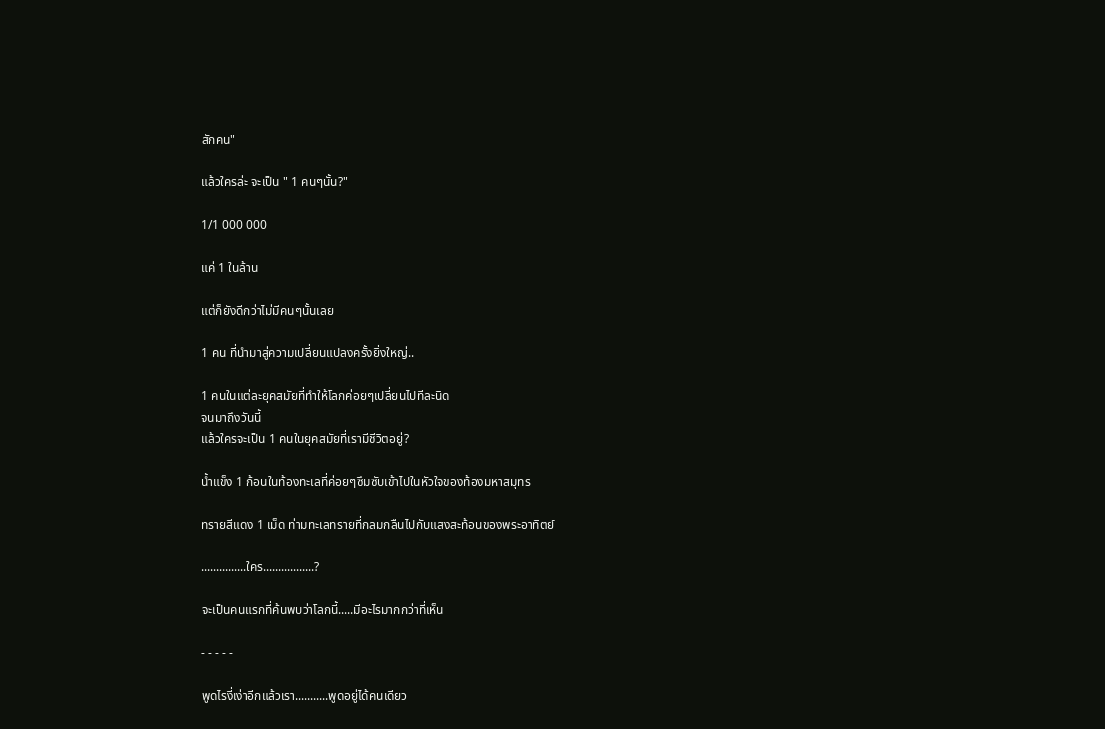สักคน"

แล้วใครล่ะ จะเป็น " 1 คนๆนั้น?"

1/1 000 000

แค่ 1 ในล้าน

แต่ก็ยังดีกว่าไม่มีคนๆนั้นเลย

1 คน ที่นำมาสู่ความเปลี่ยนแปลงครั้งยิ่งใหญ่..

1 คนในแต่ละยุคสมัยที่ทำให้โลกค่อยๆเปลี่ยนไปทีละนิด
จนมาถึงวันนี้
แล้วใครจะเป็น 1 คนในยุคสมัยที่เรามีชีวิตอยู่?

น้ำแข็ง 1 ก้อนในท้องทะเลที่ค่อยๆซึมซับเข้าไปในหัวใจของท้องมหาสมุทร

ทรายสีแดง 1 เม็ด ท่ามทะเลทรายที่กลมกลืนไปกับแสงสะท้อนของพระอาทิตย์

...............ใคร.................?

จะเป็นคนแรกที่ค้นพบว่าโลกนี้.....มีอะไรมากกว่าที่เห็น

- - - - -

พูดไรงี่เง่าอีกแล้วเรา...........พูดอยู่ได้คนเดียว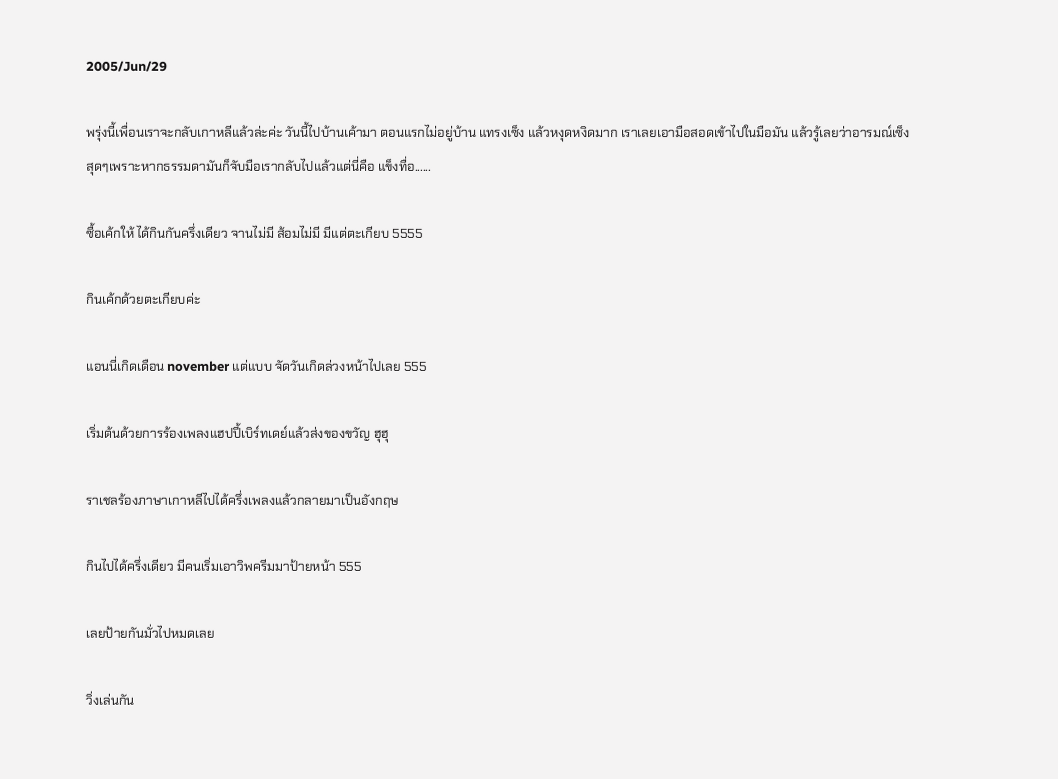2005/Jun/29

พรุ่งนี้เพื่อนเราจะกลับเกาหลีแล้วล่ะค่ะ วันนี้ไปบ้านเค้ามา ตอนแรกไม่อยู่บ้าน แทรงเซ็ง แล้วหงุดหงิดมาก เราเลยเอามือสอดเข้าไปในมือมัน แล้วรู้เลยว่าอารมณ์เซ็งสุดๆเพราะหากธรรมดามันก็จับมือเรากลับไปแล้วแต่นี่คือ แข็งทื่อ......

ซื้อเค้กให้ ได้กินกันครึ่งเดียว จานไม่มี ส้อมไม่มี มีแต่ตะเกียบ 5555

กินเค้กด้วยตะเกียบค่ะ

แอนนี่เกิดเดือน november แต่แบบ จัดวันเกิดล่วงหน้าไปเลย 555

เริ่มต้นด้วยการร้องเพลงแฮปปี้เบิร์ทเดย์แล้วส่งของขวัญ ฮุฮุ

ราเชลร้องภาษาเกาหลีไปได้ครึ่งเพลงแล้วกลายมาเป็นอังกฤษ

กินไปได้ครึ่งเดียว มีคนเริ่มเอาวิพครีมมาป้ายหน้า 555

เลยป้ายกันมั่วไปหมดเลย

วิ่งเล่นกัน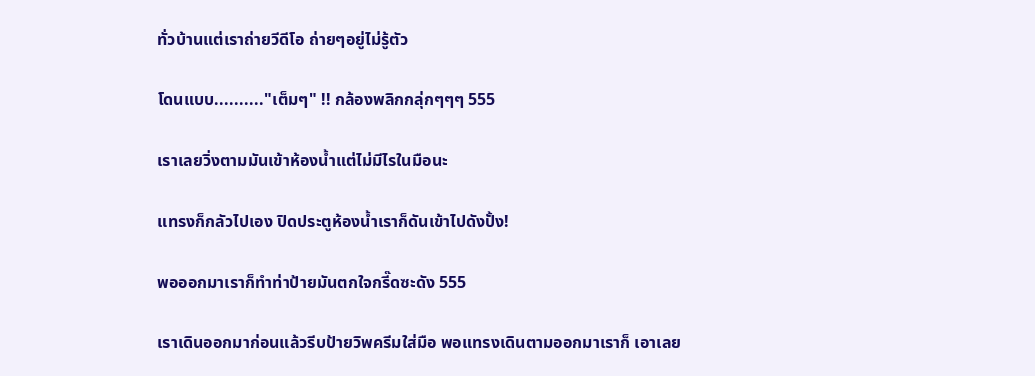ทั่วบ้านแต่เราถ่ายวีดีโอ ถ่ายๆอยู่ไม่รู้ตัว

โดนแบบ.........."เต็มๆ" !! กล้องพลิกกลุ่กๆๆๆ 555

เราเลยวิ่งตามมันเข้าห้องน้ำแต่ไม่มีไรในมือนะ

แทรงก็กลัวไปเอง ปิดประตูห้องน้ำเราก็ดันเข้าไปดังปั้ง!

พอออกมาเราก็ทำท่าป้ายมันตกใจกรี๊ดซะดัง 555

เราเดินออกมาก่อนแล้วรีบป้ายวิพครีมใส่มือ พอแทรงเดินตามออกมาเราก็ เอาเลย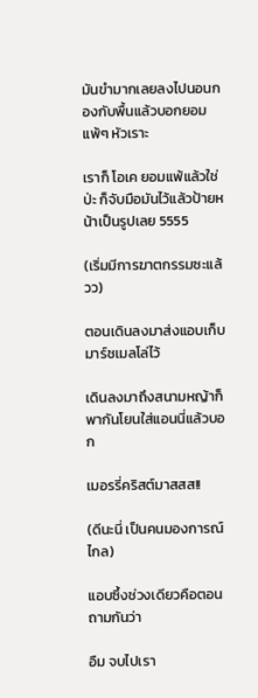มันขำมากเลยลงไปนอนกองกับพื้นแล้วบอกยอมแพ้ๆ หัวเราะ

เราก็ โอเค ยอมแพ้แล้วใช่ป่ะ ก็จับมือมันไว้แล้วป้ายหน้าเป็นรูปเลย 5555

(เริ่มมีการฆาตกรรมซะแล้วว)

ตอนเดินลงมาส่งแอบเก็บมาร์ชเมลโล่ไว้

เดินลงมาถึงสนามหญ้าก็พากันโยนใส่แอนนี่แล้วบอก

เมอรรี่คริสต์มาสสส!!

(ดีนะนี่ เป็นคนมองการณ์ไกล)

แอบซึ้งช่วงเดียวคือตอนถามกันว่า

อืม จบไปเรา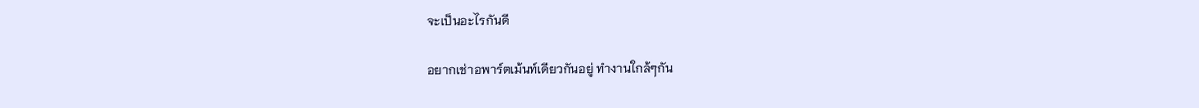จะเป็นอะไรกันดี

อยากเช่าอพาร์ตเม้นท์เดียวกันอยู่ ทำงานใกล้ๆกัน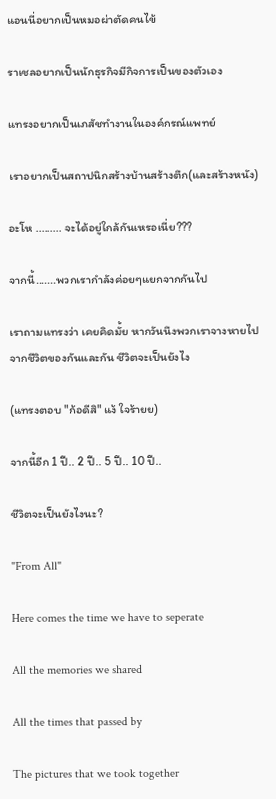แอนนี่อยากเป็นหมอผ่าตัดคนไข้

ราเชลอยากเป็นนักธุรกิจมีกิจการเป็นของตัวเอง

แทรงอยากเป็นเภสัชทำงานในองค์กรณ์แพทย์

เราอยากเป็นสถาปนิกสร้างบ้านสร้างตึก(และสร้างหนัง)

อะโห ......... จะได้อยู่ใกล้กันเหรอเนี่ย???

จากนี้.......พวกเรากำลังค่อยๆแยกจากกันไป

เราถามแทรงว่า เคยคิดมั้ย หากวันนึงพวกเราจางหายไปจากชีวิตของกันและกัน ชีวิตจะเป็นยังไง

(แทรงตอบ "ก้อดีสิ" แง้ ใจร้ายย)

จากนี้อีก 1 ปี.. 2 ปี.. 5 ปี.. 10 ปี..

ชีวิตจะเป็นยังไงนะ?

"From All"

Here comes the time we have to seperate

All the memories we shared

All the times that passed by

The pictures that we took together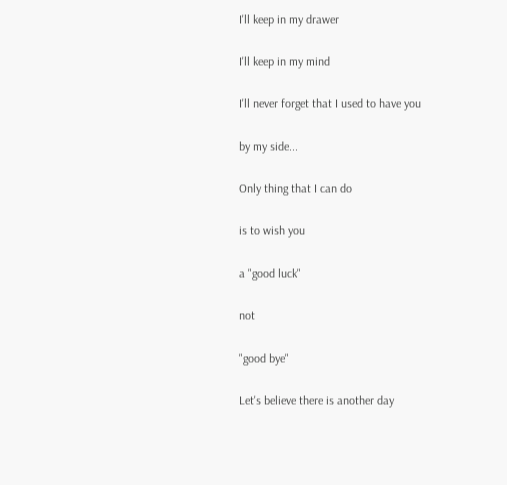I'll keep in my drawer

I'll keep in my mind

I'll never forget that I used to have you

by my side...

Only thing that I can do

is to wish you

a "good luck"

not

"good bye"

Let's believe there is another day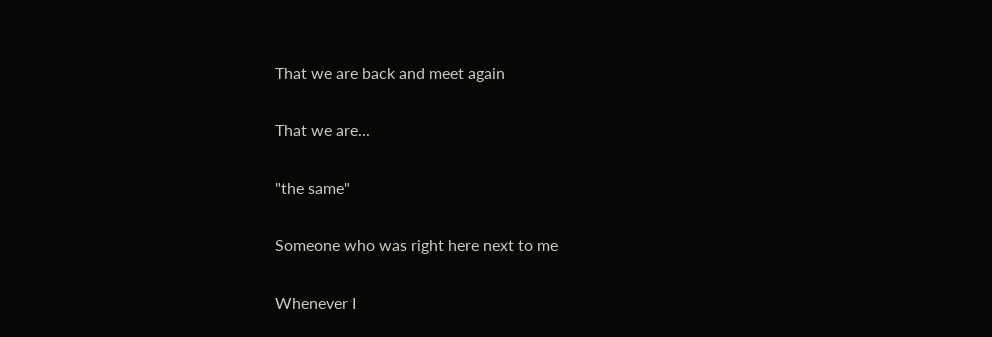That we are back and meet again

That we are...

"the same"

Someone who was right here next to me

Whenever I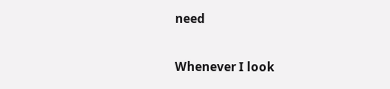need

Whenever I look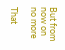But from now on no more

That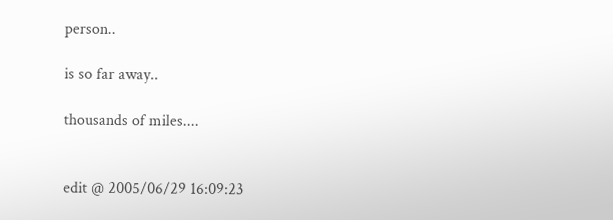person..

is so far away..

thousands of miles....


edit @ 2005/06/29 16:09:23